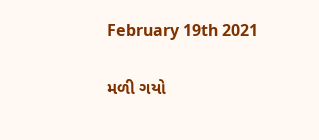February 19th 2021

મળી ગયો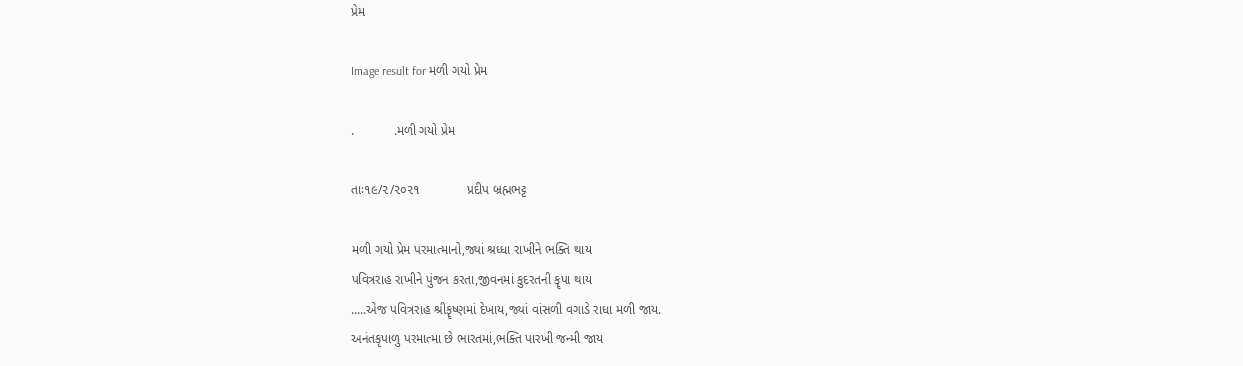પ્રેમ

Image result for મળી ગયો પ્રેમ

.           .મળી ગયો પ્રેમ

તાઃ૧૯/૨/૨૦૨૧             પ્રદીપ બ્રહ્મભટ્ટ

મળી ગયો પ્રેમ પરમાત્માનો,જ્યાં શ્રધ્ધા રાખીને ભક્તિ થાય
પવિત્રરાહ રાખીને પુંજન કરતા,જીવનમાં કુદરતની કૄપા થાય
.....એજ પવિત્રરાહ શ્રીકૄષ્ણમાં દેખાય,જ્યાં વાંસળી વગાડે રાધા મળી જાય.
અનંતકૃપાળુ પરમાત્મા છે ભારતમાં,ભક્તિ પારખી જન્મી જાય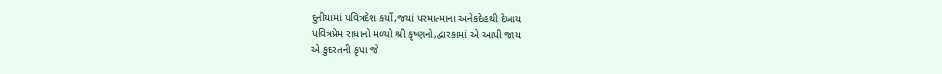દુનીયામાં પવિત્રદેશ કર્યો,જયાં પરમાત્માના અનેકદેહથી દેખાય
પવિત્રપ્રેમ રાધાનો મળ્યો શ્રી કૃષ્ણનો,દ્વારકામાં એ આપી જાય
એ કુદરતની કૃપા જે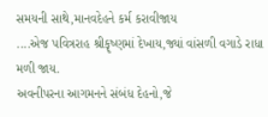સમયની સાથે,માનવદેહને કર્મ કરાવીજાય
....એજ પવિત્રરાહ શ્રીકૄષ્ણમાં દેખાય,જ્યાં વાંસળી વગાડે રાધા મળી જાય.
અવનીપરના આગમનને સંબંધ દેહનો,જે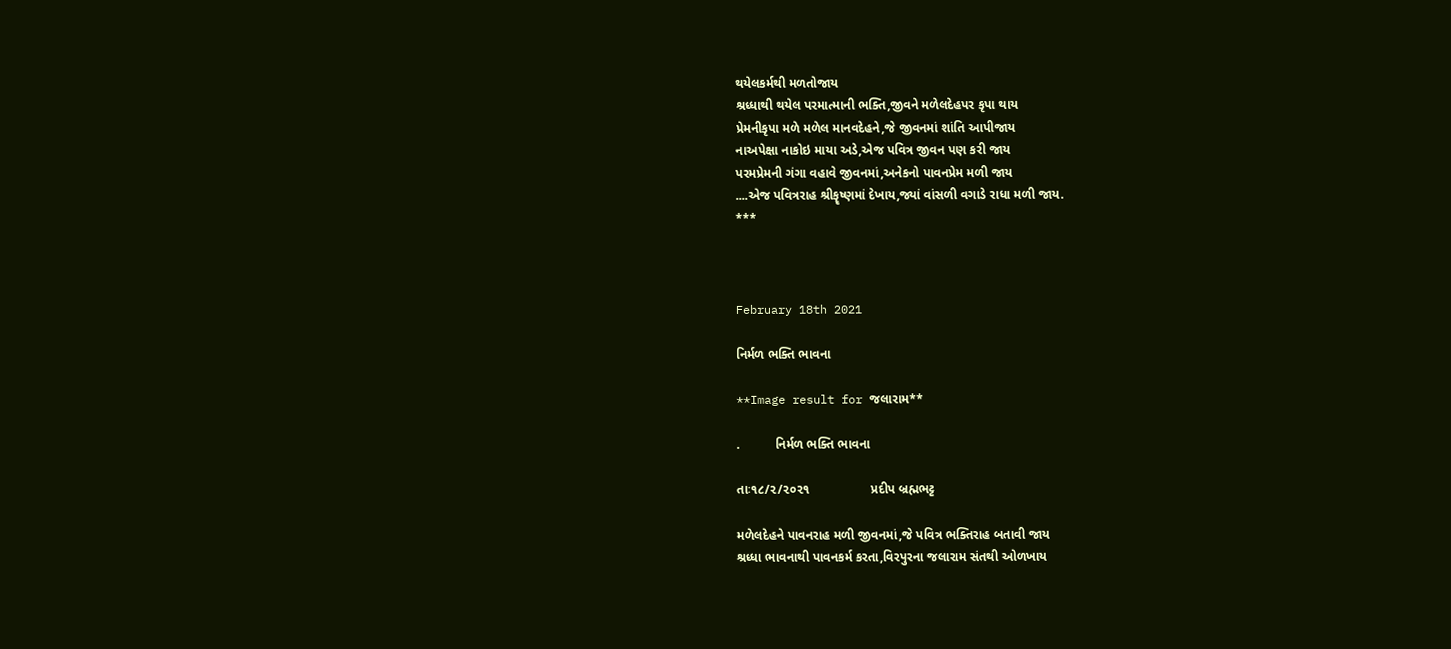થયેલકર્મથી મળતોજાય
શ્રધ્ધાથી થયેલ પરમાત્માની ભક્તિ,જીવને મળેલદેહપર કૃપા થાય
પ્રેમનીકૃપા મળે મળેલ માનવદેહને,જે જીવનમાં શાંતિ આપીજાય
નાઅપેક્ષા નાકોઇ માયા અડે,એજ પવિત્ર જીવન પણ કરી જાય
પરમપ્રેમની ગંગા વહાવે જીવનમાં,અનેકનો પાવનપ્રેમ મળી જાય
....એજ પવિત્રરાહ શ્રીકૄષ્ણમાં દેખાય,જ્યાં વાંસળી વગાડે રાધા મળી જાય.
***



February 18th 2021

નિર્મળ ભક્તિ ભાવના

**Image result for જલારામ**

.          નિર્મળ ભક્તિ ભાવના

તાઃ૧૮/૨/૨૦૨૧                 પ્રદીપ બ્રહ્મભટ્ટ

મળેલદેહને પાવનરાહ મળી જીવનમાં,જે પવિત્ર ભક્તિરાહ બતાવી જાય
શ્રધ્ધા ભાવનાથી પાવનકર્મ કરતા,વિરપુરના જલારામ સંતથી ઓળખાય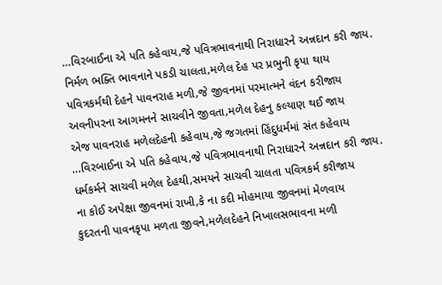...વિરબાઈના એ પતિ કહેવાય,જે પવિત્રભાવનાથી નિરાધારને અન્નદાન કરી જાય.
નિર્મળ ભક્તિ ભાવનાને પકડી ચાલતા,મળેલ દેહ પર પ્રભુની કૃપા થાય
પવિત્રકર્મથી દેહને પાવનરાહ મળી,જે જીવનમાં પરમાત્મને વંદન કરીજાય
અવનીપરના આગમનને સાચવીને જીવતા,મળેલ દેહનુ કલ્યાણ થઈ જાય
એજ પાવનરાહ મળેલદેહની કહેવાય,જે જગતમાં હિંદુધર્મમાં સંત કહેવાય
...વિરબાઈના એ પતિ કહેવાય,જે પવિત્રભાવનાથી નિરાધારને અન્નદાન કરી જાય.
ધર્મકર્મને સાચવી મળેલ દેહથી,સમયને સાચવી ચાલતા પવિત્રકર્મ કરીજાય
ના કોઈ અપેક્ષા જીવનમાં રાખી,કે ના કદી મોહમાયા જીવનમાં મેળવાય
કુદરતની પાવનકૃપા મળતા જીવને,મળેલદેહને નિખાલસભાવના મળી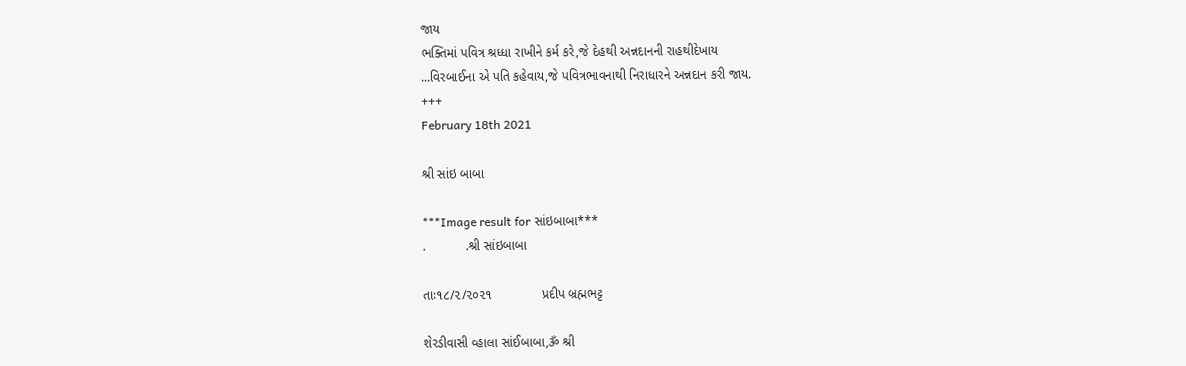જાય
ભક્તિમાં પવિત્ર શ્રધ્ધા રાખીને કર્મ કરે,જે દેહથી અન્નદાનની રાહથીદેખાય
...વિરબાઈના એ પતિ કહેવાય,જે પવિત્રભાવનાથી નિરાધારને અન્નદાન કરી જાય.
+++
February 18th 2021

શ્રી સાંઇ બાબા

***Image result for સાંઇબાબા***
.           .શ્રી સાંઇબાબા

તાઃ૧૮/૨/૨૦૨૧              પ્રદીપ બ્રહ્મભટ્ટ

શેરડીવાસી વ્હાલા સાંઈબાબા,ૐ શ્રી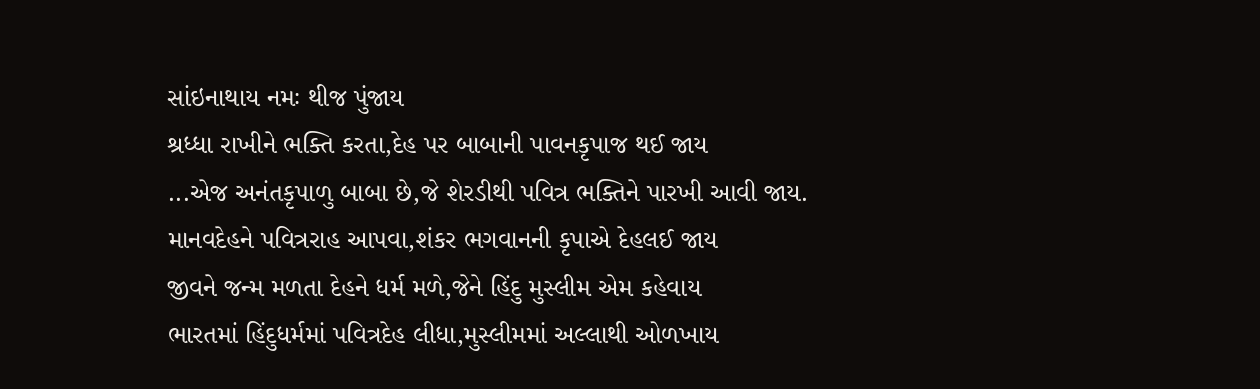સાંઇનાથાય નમઃ થીજ પુંજાય
શ્રધ્ધા રાખીને ભક્તિ કરતા,દેહ પર બાબાની પાવનકૃપાજ થઈ જાય
...એજ અનંતકૃપાળુ બાબા છે,જે શેરડીથી પવિત્ર ભક્તિને પારખી આવી જાય.
માનવદેહને પવિત્રરાહ આપવા,શંકર ભગવાનની કૃપાએ દેહલઈ જાય
જીવને જન્મ મળતા દેહને ધર્મ મળે,જેને હિંદુ મુસ્લીમ એમ કહેવાય
ભારતમાં હિંદુધર્મમાં પવિત્રદેહ લીધા,મુસ્લીમમાં અલ્લાથી ઓળખાય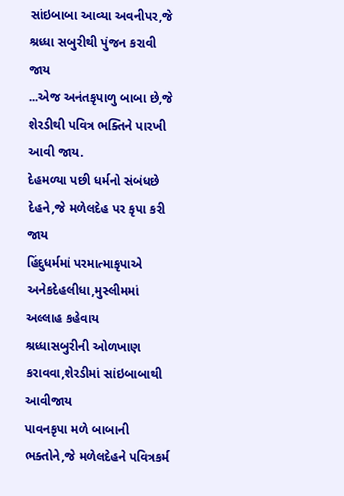સાંઇબાબા આવ્યા અવનીપર,જે શ્રધ્ધા સબુરીથી પુંજન કરાવી જાય
...એજ અનંતકૃપાળુ બાબા છે,જે શેરડીથી પવિત્ર ભક્તિને પારખી આવી જાય.
દેહમળ્યા પછી ધર્મનો સંબંધછે દેહને,જે મળેલદેહ પર કૃપા કરી જાય
હિંદુધર્મમાં પરમાત્માકૃપાએ અનેકદેહલીધા,મુસ્લીમમાં અલ્લાહ કહેવાય
શ્રધ્ધાસબુરીની ઓળખાણ કરાવવા,શેરડીમાં સાંઇબાબાથી આવીજાય
પાવનકૃપા મળે બાબાની ભક્તોને,જે મળેલદેહને પવિત્રકર્મ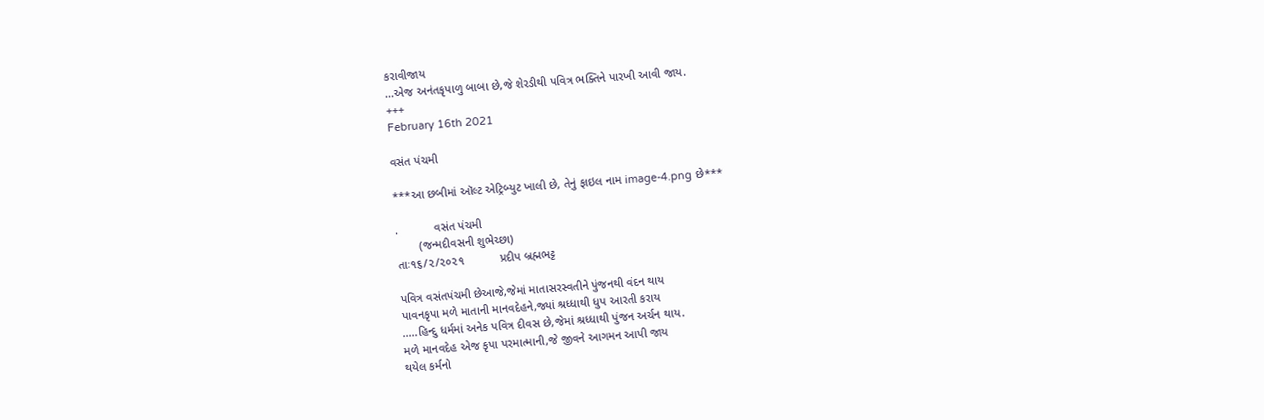કરાવીજાય
...એજ અનંતકૃપાળુ બાબા છે,જે શેરડીથી પવિત્ર ભક્તિને પારખી આવી જાય.
+++
February 16th 2021

વસંત પંચમી

***આ છબીમાં ઑલ્ટ એટ્રિબ્યુટ ખાલી છે, તેનું ફાઇલ નામ image-4.png છે***

.           વસંત પંચમી
       (જન્મદીવસની શુભેચ્છા)
તાઃ૧૬/૨/૨૦૨૧           પ્રદીપ બ્રહ્મભટ્ટ

પવિત્ર વસંતપંચમી છેઆજે,જેમાં માતાસરસ્વતીને પુંજનથી વંદન થાય
પાવનકૃપા મળે માતાની માનવદેહને,જ્યાં શ્રધ્ધાથી ધુપ આરતી કરાય
.....હિન્દુ ધર્મમાં અનેક પવિત્ર દીવસ છે,જેમાં શ્રધ્ધાથી પુંજન અર્ચન થાય.
મળે માનવદેહ એજ કૃપા પરમાત્માની,જે જીવને આગમન આપી જાય
થયેલ કર્મનો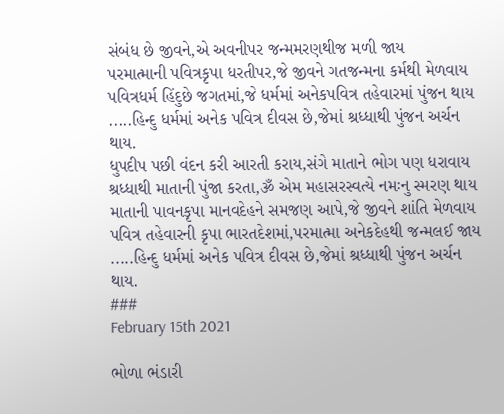સંબંધ છે જીવને,એ અવનીપર જન્મમરણથીજ મળી જાય
પરમાત્માની પવિત્રકૃપા ધરતીપર,જે જીવને ગતજન્મના કર્મથી મેળવાય
પવિત્રધર્મ હિંદુછે જગતમાં,જે ધર્મમાં અનેકપવિત્ર તહેવારમાં પુંજન થાય
.....હિન્દુ ધર્મમાં અનેક પવિત્ર દીવસ છે,જેમાં શ્રધ્ધાથી પુંજન અર્ચન થાય.
ધુપદીપ પછી વંદન કરી આરતી કરાય,સંગે માતાને ભોગ પણ ધરાવાય
શ્રધ્ધાથી માતાની પુંજા કરતા,ૐ એમ મહાસરસ્વત્યે નમઃનુ સ્મરણ થાય
માતાની પાવનકૃપા માનવદેહને સમજણ આપે,જે જીવને શાંતિ મેળવાય
પવિત્ર તહેવારની કૃપા ભારતદેશમાં,પરમાત્મા અનેકદેહથી જન્મલઈ જાય
.....હિન્દુ ધર્મમાં અનેક પવિત્ર દીવસ છે,જેમાં શ્રધ્ધાથી પુંજન અર્ચન થાય.
###
February 15th 2021

ભોળા ભંડારી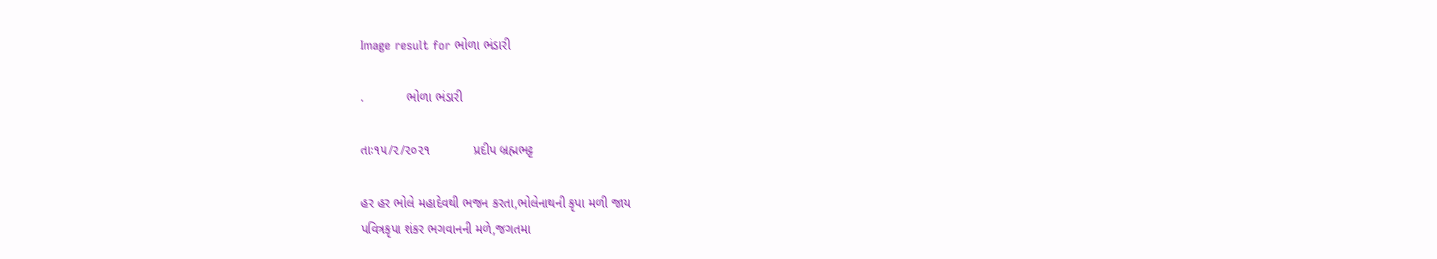Image result for ભોળા ભંડારી

.            ભોળા ભંડારી

તાઃ૧૫/૨/૨૦૨૧            પ્રદીપ બ્રહ્મભટ્ટ

હર હર ભોલે મહાદેવથી ભજન કરતા,ભોલેનાથની કૃપા મળી જાય
પવિત્રકૃપા શંકર ભગવાનની મળે,જગતમા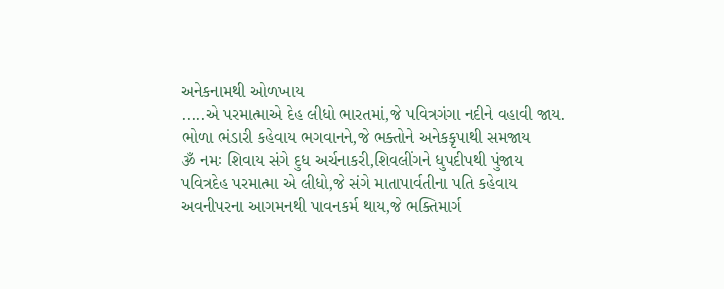અનેકનામથી ઓળખાય
.....એ પરમાત્માએ દેહ લીધો ભારતમાં,જે પવિત્રગંગા નદીને વહાવી જાય.
ભોળા ભંડારી કહેવાય ભગવાનને,જે ભક્તોને અનેકકૃપાથી સમજાય
ૐ નમઃ શિવાય સંગે દુધ અર્ચનાકરી,શિવલીંગને ધુપદીપથી પુંજાય
પવિત્રદેહ પરમાત્મા એ લીધો,જે સંગે માતાપાર્વતીના પતિ કહેવાય
અવનીપરના આગમનથી પાવનકર્મ થાય,જે ભક્તિમાર્ગ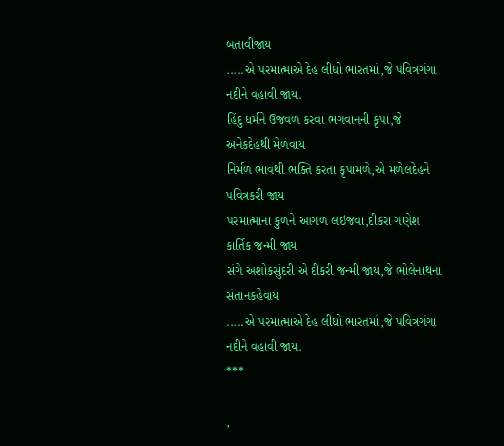બતાવીજાય
.....એ પરમાત્માએ દેહ લીધો ભારતમાં,જે પવિત્રગંગા નદીને વહાવી જાય.
હિંદુ ધર્મને ઉજવળ કરવા ભગવાનની કૃપા,જે અનેકદેહથી મેળવાય
નિર્મળ ભાવથી ભક્તિ કરતા કૃપામળે,એ મળેલદેહને પવિત્રકરી જાય
પરમાત્માના કુળને આગળ લઇજવા,દીકરા ગણેશ કાર્તિક જન્મી જાય
સંગે અશોકસુંદરી એ દીકરી જન્મી જાય,જે ભોલેનાથના સંતાનકહેવાય
.....એ પરમાત્માએ દેહ લીધો ભારતમાં,જે પવિત્રગંગા નદીને વહાવી જાય.
***

,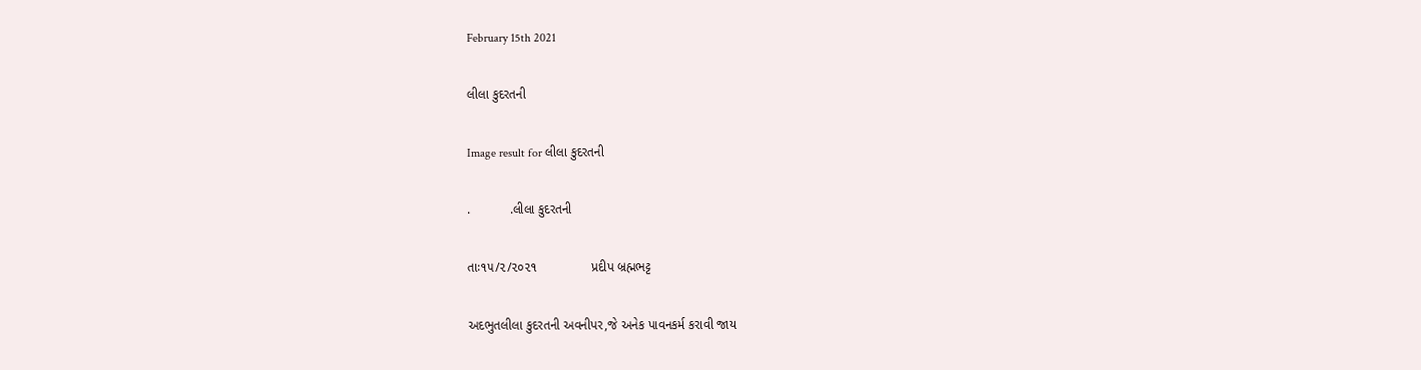February 15th 2021

લીલા કુદરતની

Image result for લીલા કુદરતની

.           .લીલા કુદરતની

તાઃ૧૫/૨/૨૦૨૧               પ્રદીપ બ્રહ્મભટ્ટ

અદભુતલીલા કુદરતની અવનીપર,જે અનેક પાવનકર્મ કરાવી જાય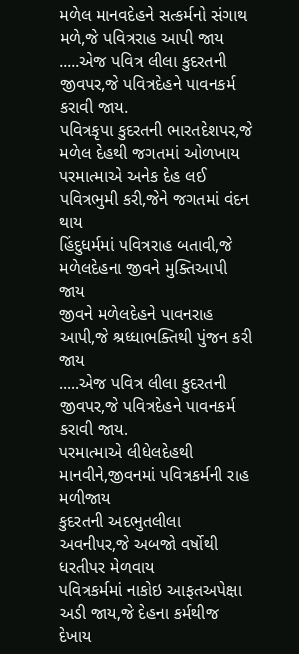મળેલ માનવદેહને સત્કર્મનો સંગાથ મળે,જે પવિત્રરાહ આપી જાય
.....એજ પવિત્ર લીલા કુદરતની જીવપર,જે પવિત્રદેહને પાવનકર્મ કરાવી જાય.
પવિત્રકૃપા કુદરતની ભારતદેશપર,જે મળેલ દેહથી જગતમાં ઓળખાય
પરમાત્માએ અનેક દેહ લઈ પવિત્રભુમી કરી,જેને જગતમાં વંદન થાય
હિંદુધર્મમાં પવિત્રરાહ બતાવી,જે મળેલદેહના જીવને મુક્તિઆપી જાય
જીવને મળેલદેહને પાવનરાહ આપી,જે શ્રધ્ધાભક્તિથી પુંજન કરી જાય
.....એજ પવિત્ર લીલા કુદરતની જીવપર,જે પવિત્રદેહને પાવનકર્મ કરાવી જાય.
પરમાત્માએ લીધેલદેહથી માનવીને,જીવનમાં પવિત્રકર્મની રાહ મળીજાય
કુદરતની અદભુતલીલા અવનીપર,જે અબજો વર્ષોથી ધરતીપર મેળવાય
પવિત્રકર્મમાં નાકોઇ આફતઅપેક્ષા અડી જાય,જે દેહના કર્મથીજ દેખાય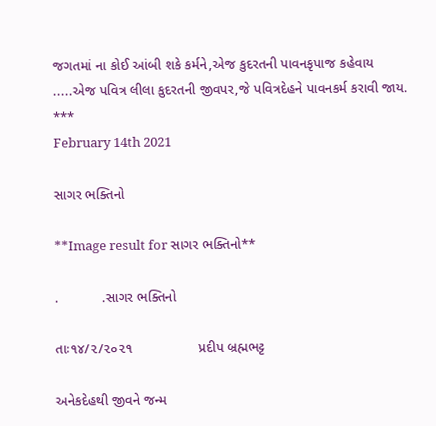જગતમાં ના કોઈ આંબી શકે કર્મને,એજ કુદરતની પાવનકૃપાજ કહેવાય
.....એજ પવિત્ર લીલા કુદરતની જીવપર,જે પવિત્રદેહને પાવનકર્મ કરાવી જાય.
***
February 14th 2021

સાગર ભક્તિનો

**Image result for સાગર ભક્તિનો**

.           .સાગર ભક્તિનો

તાઃ૧૪/૨/૨૦૨૧                 પ્રદીપ બ્રહ્મભટ્ટ

અનેકદેહથી જીવને જન્મ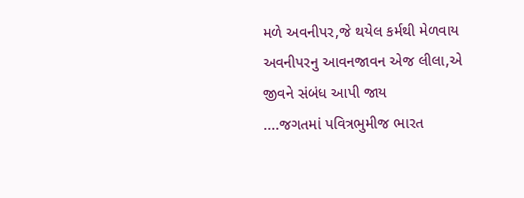મળે અવનીપર,જે થયેલ કર્મથી મેળવાય
અવનીપરનુ આવનજાવન એજ લીલા,એ જીવને સંબંધ આપી જાય
....જગતમાં પવિત્રભુમીજ ભારત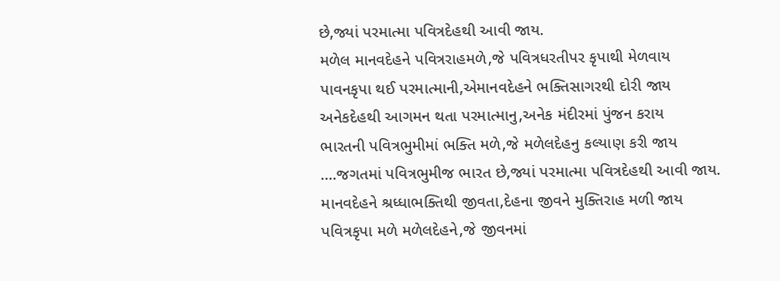છે,જ્યાં પરમાત્મા પવિત્રદેહથી આવી જાય.
મળેલ માનવદેહને પવિત્રરાહમળે,જે પવિત્રધરતીપર કૃપાથી મેળવાય
પાવનકૃપા થઈ પરમાત્માની,એમાનવદેહને ભક્તિસાગરથી દોરી જાય
અનેકદેહથી આગમન થતા પરમાત્માનુ,અનેક મંદીરમાં પુંજન કરાય
ભારતની પવિત્રભુમીમાં ભક્તિ મળે,જે મળેલદેહનુ કલ્યાણ કરી જાય
....જગતમાં પવિત્રભુમીજ ભારત છે,જ્યાં પરમાત્મા પવિત્રદેહથી આવી જાય.
માનવદેહને શ્રધ્ધાભક્તિથી જીવતા,દેહના જીવને મુક્તિરાહ મળી જાય
પવિત્રકૃપા મળે મળેલદેહને,જે જીવનમાં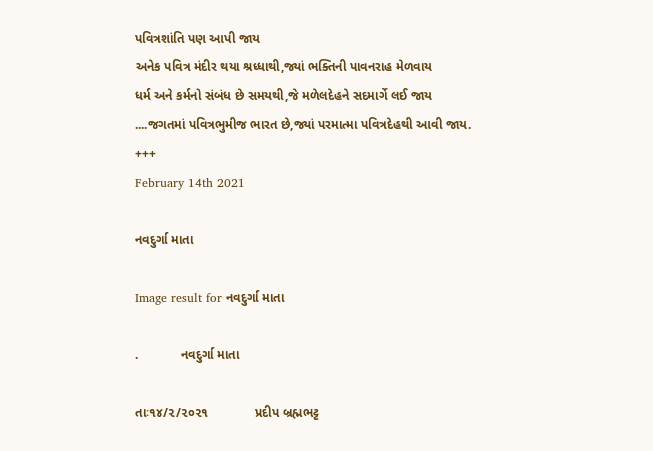પવિત્રશાંતિ પણ આપી જાય
અનેક પવિત્ર મંદીર થયા શ્રધ્ધાથી,જ્યાં ભક્તિની પાવનરાહ મેળવાય
ધર્મ અને કર્મનો સંબંધ છે સમયથી,જે મળેલદેહને સદમાર્ગે લઈ જાય
....જગતમાં પવિત્રભુમીજ ભારત છે,જ્યાં પરમાત્મા પવિત્રદેહથી આવી જાય.
+++
February 14th 2021

નવદુર્ગા માતા

Image result for નવદુર્ગા માતા

.            નવદુર્ગા માતા

તાઃ૧૪/૨/૨૦૨૧             પ્રદીપ બ્રહ્મભટ્ટ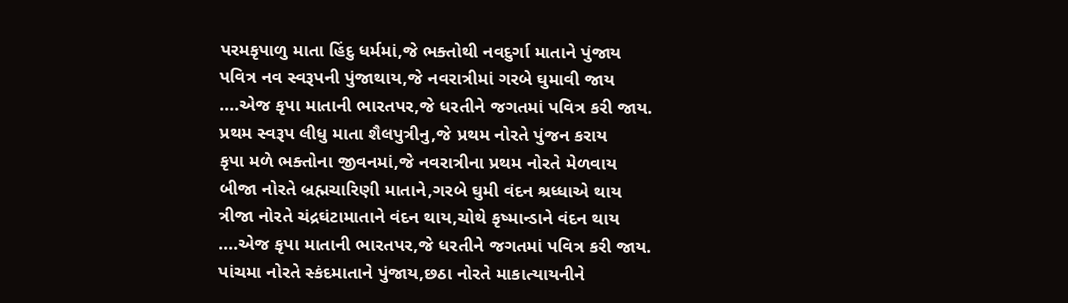પરમકૃપાળુ માતા હિંદુ ધર્મમાં,જે ભક્તોથી નવદુર્ગા માતાને પુંજાય
પવિત્ર નવ સ્વરૂપની પુંજાથાય,જે નવરાત્રીમાં ગરબે ઘુમાવી જાય
....એજ કૃપા માતાની ભારતપર,જે ધરતીને જગતમાં પવિત્ર કરી જાય.
પ્રથમ સ્વરૂપ લીધુ માતા શૈલપુત્રીનુ,જે પ્રથમ નોરતે પુંજન કરાય
કૃપા મળે ભક્તોના જીવનમાં,જે નવરાત્રીના પ્રથમ નોરતે મેળવાય
બીજા નોરતે બ્રહ્મચારિણી માતાને,ગરબે ઘુમી વંદન શ્રધ્ધાએ થાય
ત્રીજા નોરતે ચંદ્રઘંટામાતાને વંદન થાય,ચોથે કૃષ્માન્ડાને વંદન થાય
....એજ કૃપા માતાની ભારતપર,જે ધરતીને જગતમાં પવિત્ર કરી જાય.
પાંચમા નોરતે સ્કંદમાતાને પુંજાય,છઠા નોરતે માકાત્યાયનીને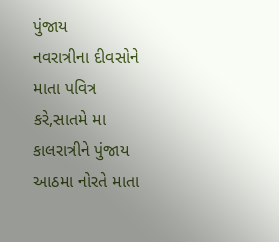પુંજાય
નવરાત્રીના દીવસોને માતા પવિત્ર કરે,સાતમે મા કાલરાત્રીને પુંજાય
આઠમા નોરતે માતા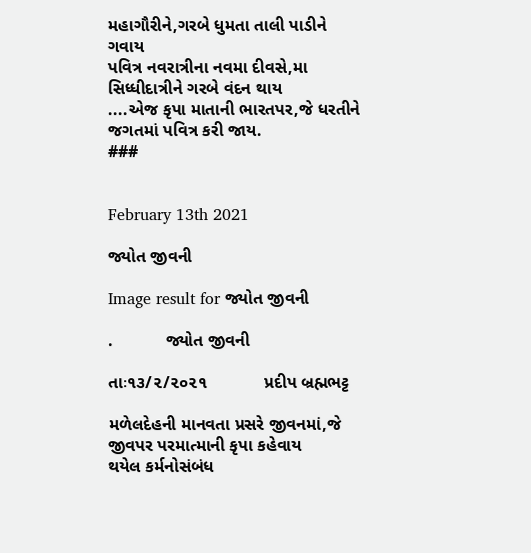મહાગૌરીને,ગરબે ધુમતા તાલી પાડીને ગવાય
પવિત્ર નવરાત્રીના નવમા દીવસે,મા સિધ્ધીદાત્રીને ગરબે વંદન થાય
....એજ કૃપા માતાની ભારતપર,જે ધરતીને જગતમાં પવિત્ર કરી જાય.
###


February 13th 2021

જ્યોત જીવની

Image result for જ્યોત જીવની

.           જ્યોત જીવની

તાઃ૧૩/૨/૨૦૨૧            પ્રદીપ બ્રહ્મભટ્ટ

મળેલદેહની માનવતા પ્રસરે જીવનમાં,જે જીવપર પરમાત્માની કૃપા કહેવાય
થયેલ કર્મનોસંબંધ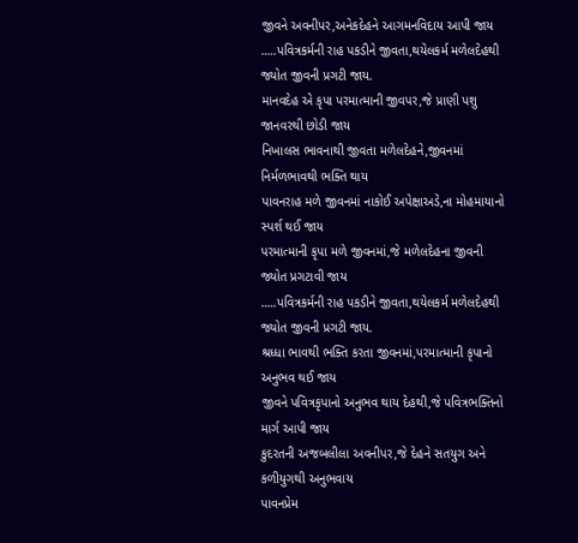જીવને અવનીપર,અનેકદેહને આગમનવિદાય આપી જાય
.....પવિત્રકર્મની રાહ પકડીને જીવતા,થયેલકર્મ મળેલદેહથી જ્યોત જીવની પ્રગટી જાય.
માનવદેહ એ કૃપા પરમાત્માની જીવપર,જે પ્રાણી પશુ જાનવરથી છોડી જાય
નિખાલસ ભાવનાથી જીવતા મળેલદેહને,જીવનમાં નિર્મળભાવથી ભક્તિ થાય
પાવનરાહ મળે જીવનમાં નાકોઈ અપેક્ષાઅડે,ના મોહમાયાનો સ્પર્શ થઈ જાય
પરમાત્માની કૃપા મળે જીવનમાં,જે મળેલદેહના જીવની જ્યોત પ્રગટાવી જાય
.....પવિત્રકર્મની રાહ પકડીને જીવતા,થયેલકર્મ મળેલદેહથી જ્યોત જીવની પ્રગટી જાય.
શ્રધ્ધા ભાવથી ભક્તિ કરતા જીવનમાં,પરમાત્માની કૃપાનો અનુભવ થઈ જાય
જીવને પવિત્રકૃપાનો અનુભવ થાય દેહથી,જે પવિત્રભક્તિનો માર્ગ આપી જાય
કુદરતની અજબલીલા અવનીપર,જે દેહને સતયુગ અને કળીયુગથી અનુભવાય
પાવનપ્રેમ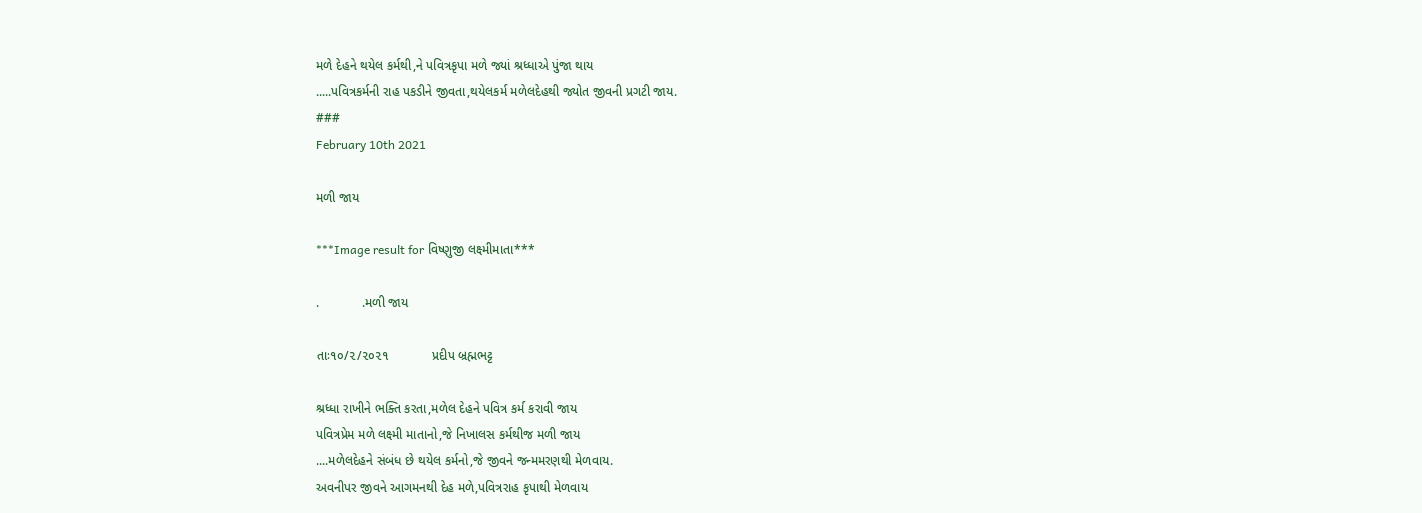મળે દેહને થયેલ કર્મથી,ને પવિત્રકૃપા મળે જ્યાં શ્રધ્ધાએ પુંજા થાય
.....પવિત્રકર્મની રાહ પકડીને જીવતા,થયેલકર્મ મળેલદેહથી જ્યોત જીવની પ્રગટી જાય.
###
February 10th 2021

મળી જાય

***Image result for વિષ્ણુજી લક્ષ્મીમાતા***

.            .મળી જાય

તાઃ૧૦/૨/૨૦૨૧            પ્રદીપ બ્રહ્મભટ્ટ

શ્રધ્ધા રાખીને ભક્તિ કરતા,મળેલ દેહને પવિત્ર કર્મ કરાવી જાય
પવિત્રપ્રેમ મળે લક્ષ્મી માતાનો,જે નિખાલસ કર્મથીજ મળી જાય
....મળેલદેહને સંબંધ છે થયેલ કર્મનો,જે જીવને જન્મમરણથી મેળવાય.
અવનીપર જીવને આગમનથી દેહ મળે,પવિત્રરાહ કૃપાથી મેળવાય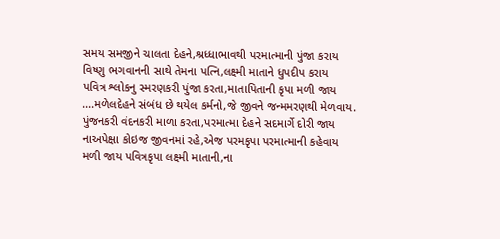સમય સમજીને ચાલતા દેહને,શ્રધ્ધાભાવથી પરમાત્માની પુંજા કરાય
વિષ્ણુ ભગવાનની સાથે તેમના પત્નિ,લક્ષ્મી માતાને ધુપદીપ કરાય
પવિત્ર શ્લોકનુ સ્મરણકરી પુંજા કરતા,માતાપિતાની કૃપા મળી જાય
....મળેલદેહને સંબંધ છે થયેલ કર્મનો,જે જીવને જન્મમરણથી મેળવાય.
પુંજનકરી વંદનકરી માળા કરતા,પરમાત્મા દેહને સદમાર્ગે દોરી જાય
નાઅપેક્ષા કોઇજ જીવનમાં રહે,એજ પરમકૃપા પરમાત્માની કહેવાય
મળી જાય પવિત્રકૃપા લક્ષ્મી માતાની,ના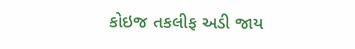કોઇજ તકલીફ અડી જાય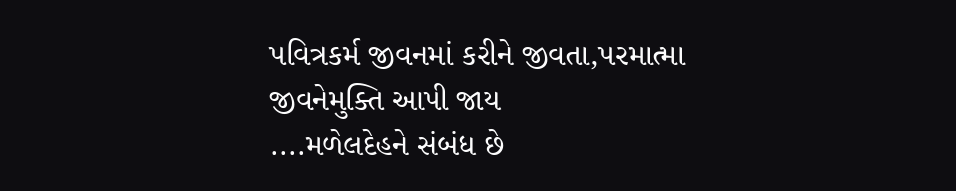પવિત્રકર્મ જીવનમાં કરીને જીવતા,પરમાત્મા જીવનેમુક્તિ આપી જાય
....મળેલદેહને સંબંધ છે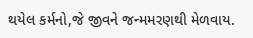થયેલ કર્મનો,જે જીવને જન્મમરણથી મેળવાય.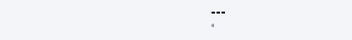===
«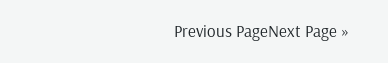Previous PageNext Page »